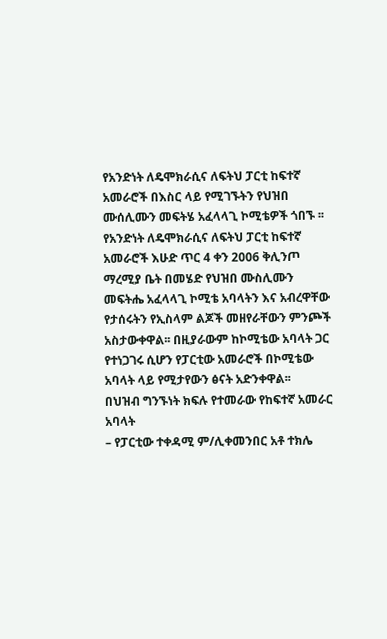የአንድነት ለዴሞክራሲና ለፍትህ ፓርቲ ከፍተኛ አመራሮች በእስር ላይ የሚገኙትን የህዝበ ሙሰሊሙን መፍትሄ አፈላላጊ ኮሚቴዎች ጎበኙ ፡፡
የአንድነት ለዴሞክራሲና ለፍትህ ፓርቲ ከፍተኛ አመራሮች እሁድ ጥር 4 ቀን 2006 ቅሊንጦ ማረሚያ ቤት በመሄድ የህዝበ ሙስሊሙን መፍትሔ አፈላላጊ ኮሚቴ አባላትን እና አብረዋቸው የታሰሩትን የኢስላም ልጆች መዘየራቸውን ምንጮች አስታውቀዋል፡፡ በዚያራውም ከኮሚቴው አባላት ጋር የተነጋገሩ ሲሆን የፓርቲው አመራሮች በኮሚቴው አባላት ላይ የሚታየውን ፅናት አድንቀዋል፡፡
በህዝብ ግንኙነት ክፍሉ የተመራው የከፍተኛ አመራር አባላት
– የፓርቲው ተቀዳሚ ም/ሊቀመንበር አቶ ተክሌ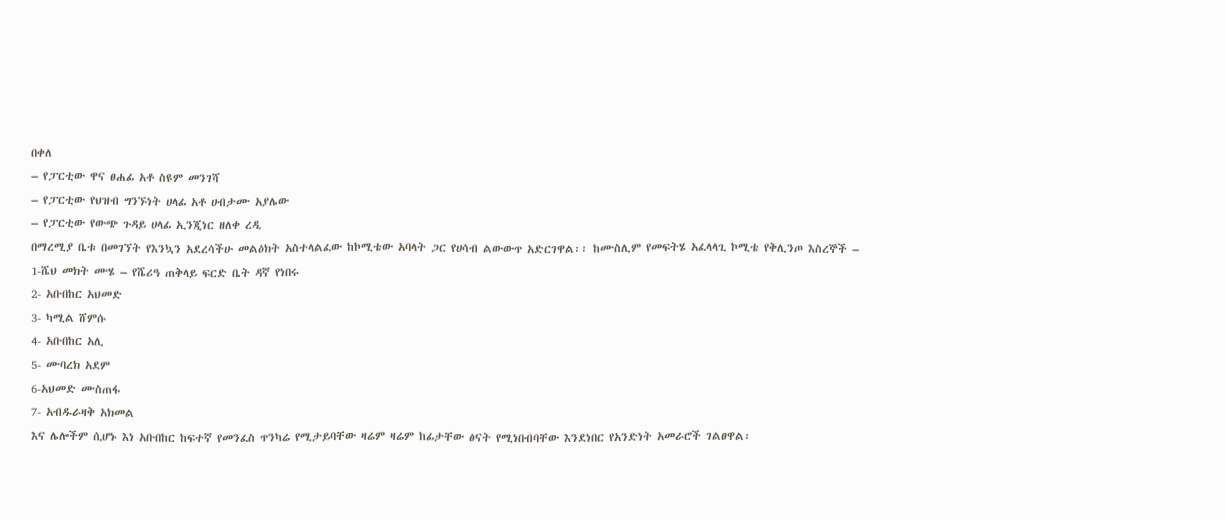በቀለ
– የፓርቲው ዋና ፀሐፊ አቶ ስዩም መንገሻ
– የፓርቲው የህዝብ ግንኙነት ሀላፊ አቶ ሀብታሙ አያሌው
– የፓርቲው የውጭ ጉዳይ ሀላፊ ኢንጂነር ዘለቀ ረዲ
በማረሚያ ቤቱ በመገኘት የእንኳን አደረሳችሁ መልዕክት አስተላልፈው ከኮሚቴው አባላት ጋር የሀሳብ ልውውጥ አድርገዋል፡፡ ከሙስሊም የመፍትሄ አፈላላጊ ኮሚቴ የቅሊንጦ እስረኞች –
1-ሼህ መክት ሙሄ – የሼሪዓ ጠቅላይ ፍርድ ቤት ዳኛ የነበሩ
2- አቡበከር አህመድ
3- ካሚል ሸምሱ
4- አቡበከር አሊ
5- ሙባረክ አደም
6-አህመድ ሙስጠፋ
7- አብዱራዛቅ አክመል
እና ሌሎችም ሲሆኑ እነ አቡበከር ከፍተኛ የመንፈስ ጥንካሬ የሚታይባቸው ዛሬም ዛሬም ከፊታቸው ፅናት የሚነበብባቸው እንደነበር የአንድነት አመራሮች ገልፀዋል፡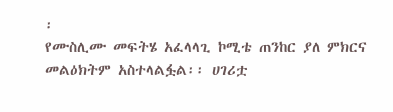፡
የሙስሊሙ መፍትሄ አፈላላጊ ኮሚቴ ጠንከር ያለ ምክርና መልዕክትም አስተላልፏል፡፡ ሀገሪቷ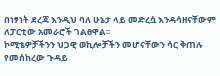በነፃነት ደረጃ እንዲህ ባለ ሁኔታ ላይ መድረሷ እንዳሳዘናቸውም ለፓርቲው አመራሮች ገልፀዋል፡፡
ኮሚቴዎቻችንን ህጋዊ ወኪሎቻችን መሆናቸውን ሳር ቅጠሉ የመሰከረው ጉዳይ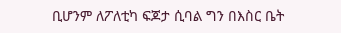ቢሆንም ለፖለቲካ ፍጆታ ሲባል ግን በእስር ቤት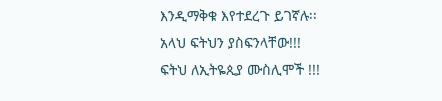እንዲማቅቁ እየተደረጉ ይገኛሉ፡፡
አላህ ፍትህን ያስፍንላቸው!!!
ፍትህ ለኢትዬጲያ ሙስሊሞች !!!